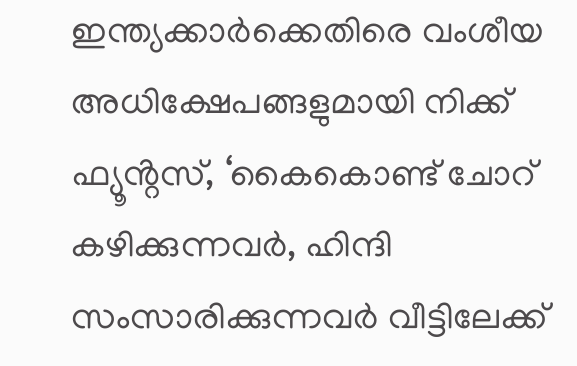ഇന്ത്യക്കാർക്കെതിരെ വംശീയ അധിക്ഷേപങ്ങളുമായി നിക്ക് ഫ്യൂൻ്റസ്, ‘കൈകൊണ്ട് ചോറ് കഴിക്കുന്നവർ, ഹിന്ദി സംസാരിക്കുന്നവർ വീട്ടിലേക്ക്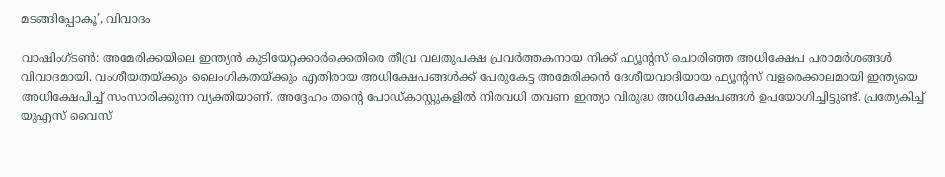മടങ്ങിപ്പോകൂ’, വിവാദം

വാഷിംഗ്ടൺ: അമേരിക്കയിലെ ഇന്ത്യൻ കുടിയേറ്റക്കാർക്കെതിരെ തീവ്ര വലതുപക്ഷ പ്രവർത്തകനായ നിക്ക് ഫ്യൂൻ്റസ് ചൊരിഞ്ഞ അധിക്ഷേപ പരാമർശങ്ങൾ വിവാദമായി. വംശീയതയ്ക്കും ലൈംഗികതയ്ക്കും എതിരായ അധിക്ഷേപങ്ങൾക്ക് പേരുകേട്ട അമേരിക്കൻ ദേശീയവാദിയായ ഫ്യൂൻ്റസ് വളരെക്കാലമായി ഇന്ത്യയെ അധിക്ഷേപിച്ച് സംസാരിക്കുന്ന വ്യക്തിയാണ്. അദ്ദേഹം തന്റെ പോഡ്‌കാസ്റ്റുകളിൽ നിരവധി തവണ ഇന്ത്യാ വിരുദ്ധ അധിക്ഷേപങ്ങൾ ഉപയോഗിച്ചിട്ടുണ്ട്. പ്രത്യേകിച്ച് യുഎസ് വൈസ്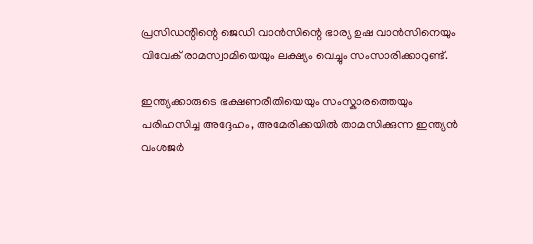പ്രസിഡന്റിന്റെ ജെഡി വാൻസിന്റെ ഭാര്യ ഉഷ വാൻസിനെയും വിവേക് രാമസ്വാമിയെയും ലക്ഷ്യം വെച്ചും സംസാരിക്കാറുണ്ട്.

ഇന്ത്യക്കാരുടെ ഭക്ഷണരീതിയെയും സംസ്കാരത്തെയും പരിഹസിച്ച അദ്ദേഹം, അമേരിക്കയിൽ താമസിക്കുന്ന ഇന്ത്യൻ വംശജർ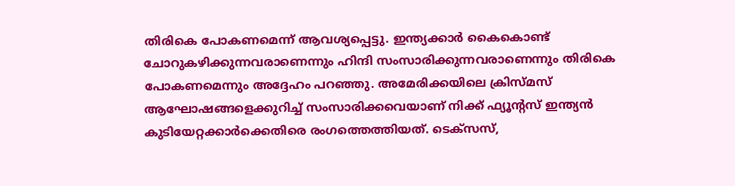തിരികെ പോകണമെന്ന് ആവശ്യപ്പെട്ടു. ഇന്ത്യക്കാർ കൈകൊണ്ട് ചോറുകഴിക്കുന്നവരാണെന്നും ഹിന്ദി സംസാരിക്കുന്നവരാണെന്നും തിരികെ പോകണമെന്നും അദ്ദേഹം പറഞ്ഞു. അമേരിക്കയിലെ ക്രിസ്മസ് ആഘോഷങ്ങളെക്കുറിച്ച് സംസാരിക്കവെയാണ് നിക്ക് ഫ്യൂൻ്റസ് ഇന്ത്യൻ കുടിയേറ്റക്കാർക്കെതിരെ രംഗത്തെത്തിയത്. ടെക്സസ്,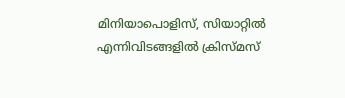മിനിയാപൊളിസ്, സിയാറ്റിൽ എന്നിവിടങ്ങളിൽ ക്രിസ്മസ്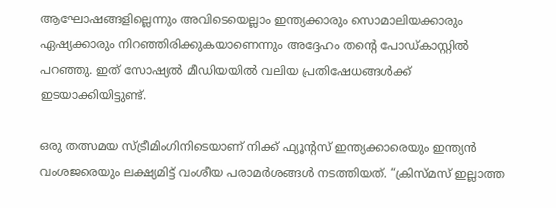ആഘോഷങ്ങളില്ലെന്നും അവിടെയെല്ലാം ഇന്ത്യക്കാരും സൊമാലിയക്കാരും ഏഷ്യക്കാരും നിറഞ്ഞിരിക്കുകയാണെന്നും അദ്ദേഹം തൻ്റെ പോഡ്‌കാസ്റ്റിൽ പറഞ്ഞു. ഇത് സോഷ്യൽ മീഡിയയിൽ വലിയ പ്രതിഷേധങ്ങൾക്ക് ഇടയാക്കിയിട്ടുണ്ട്.

ഒരു തത്സമയ സ്ട്രീമിംഗിനിടെയാണ് നിക്ക് ഫ്യൂൻ്റസ് ഇന്ത്യക്കാരെയും ഇന്ത്യൻ വംശജരെയും ലക്ഷ്യമിട്ട് വംശീയ പരാമർശങ്ങൾ നടത്തിയത്. “ക്രിസ്മസ് ഇല്ലാത്ത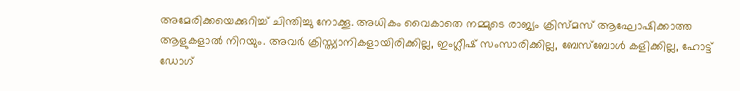അമേരിക്കയെക്കുറിച്ച് ചിന്തിച്ചു നോക്കൂ. അധികം വൈകാതെ നമ്മുടെ രാജ്യം ക്രിസ്മസ് ആഘോഷിക്കാത്ത ആളുകളാൽ നിറയും. അവർ ക്രിസ്ത്യാനികളായിരിക്കില്ല, ഇംഗ്ലീഷ് സംസാരിക്കില്ല, ബേസ്ബോൾ കളിക്കില്ല, ഹോട്ട് ഡോഗ്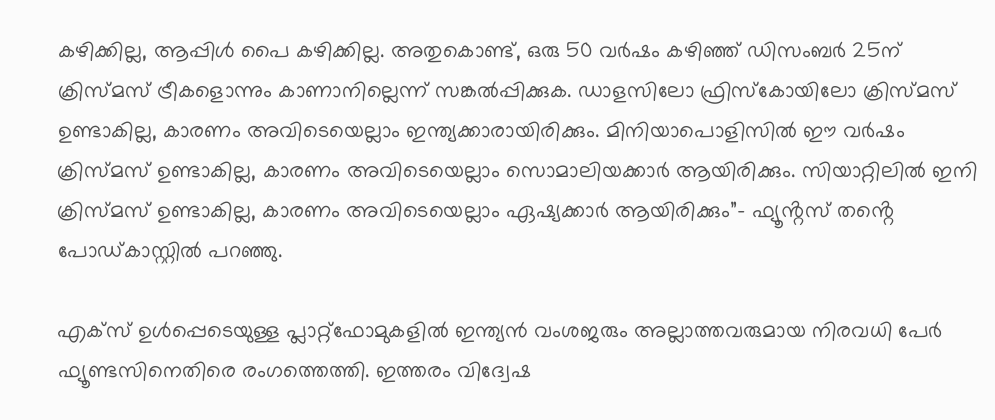കഴിക്കില്ല, ആപ്പിൾ പൈ കഴിക്കില്ല. അതുകൊണ്ട്, ഒരു 50 വർഷം കഴിഞ്ഞ് ഡിസംബർ 25ന് ക്രിസ്മസ് ട്രീകളൊന്നും കാണാനില്ലെന്ന് സങ്കൽപ്പിക്കുക. ഡാളസിലോ ഫ്രിസ്കോയിലോ ക്രിസ്മസ് ഉണ്ടാകില്ല, കാരണം അവിടെയെല്ലാം ഇന്ത്യക്കാരായിരിക്കും. മിനിയാപൊളിസിൽ ഈ വർഷം ക്രിസ്മസ് ഉണ്ടാകില്ല, കാരണം അവിടെയെല്ലാം സൊമാലിയക്കാർ ആയിരിക്കും. സിയാറ്റിലിൽ ഇനി ക്രിസ്മസ് ഉണ്ടാകില്ല, കാരണം അവിടെയെല്ലാം ഏഷ്യക്കാർ ആയിരിക്കും”- ഫ്യൂൻ്റസ് തൻ്റെ പോഡ്കാസ്റ്റിൽ പറഞ്ഞു.

എക്സ് ഉൾപ്പെടെയുള്ള പ്ലാറ്റ്ഫോമുകളിൽ ഇന്ത്യൻ വംശജരും അല്ലാത്തവരുമായ നിരവധി പേർ ഫ്യൂണ്ടസിനെതിരെ രംഗത്തെത്തി. ഇത്തരം വിദ്വേഷ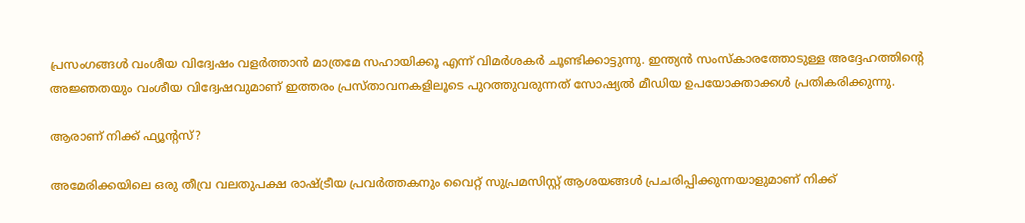പ്രസംഗങ്ങൾ വംശീയ വിദ്വേഷം വളർത്താൻ മാത്രമേ സഹായിക്കൂ എന്ന് വിമർശകർ ചൂണ്ടിക്കാട്ടുന്നു. ഇന്ത്യൻ സംസ്കാരത്തോടുള്ള അദ്ദേഹത്തിൻ്റെ അജ്ഞതയും വംശീയ വിദ്വേഷവുമാണ് ഇത്തരം പ്രസ്താവനകളിലൂടെ പുറത്തുവരുന്നത് സോഷ്യൽ മീഡിയ ഉപയോക്താക്കൾ പ്രതികരിക്കുന്നു.

ആരാണ് നിക്ക് ഫ്യൂൻ്റസ്?

അമേരിക്കയിലെ ഒരു തീവ്ര വലതുപക്ഷ രാഷ്ട്രീയ പ്രവർത്തകനും വൈറ്റ് സുപ്രമസിസ്റ്റ് ആശയങ്ങൾ പ്രചരിപ്പിക്കുന്നയാളുമാണ് നിക്ക്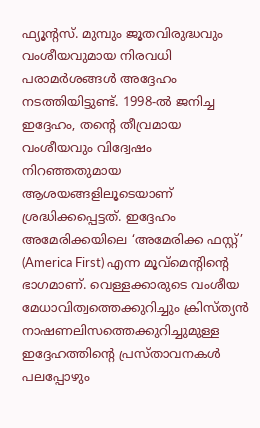ഫ്യൂൻ്റസ്. മുമ്പും ജൂതവിരുദ്ധവും വംശീയവുമായ നിരവധി പരാമർശങ്ങൾ അദ്ദേഹം നടത്തിയിട്ടുണ്ട്. 1998-ൽ ജനിച്ച ഇദ്ദേഹം, തന്റെ തീവ്രമായ വംശീയവും വിദ്വേഷം നിറഞ്ഞതുമായ ആശയങ്ങളിലൂടെയാണ് ശ്രദ്ധിക്കപ്പെട്ടത്. ഇദ്ദേഹം അമേരിക്കയിലെ ‘അമേരിക്ക ഫസ്റ്റ്’ (America First) എന്ന മൂവ്‌മെന്റിന്റെ ഭാഗമാണ്. വെള്ളക്കാരുടെ വംശീയ മേധാവിത്വത്തെക്കുറിച്ചും ക്രിസ്ത്യൻ നാഷണലിസത്തെക്കുറിച്ചുമുള്ള ഇദ്ദേഹത്തിന്റെ പ്രസ്താവനകൾ പലപ്പോഴും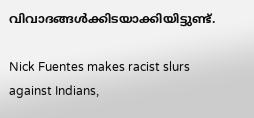വിവാദങ്ങൾക്കിടയാക്കിയിട്ടുണ്ട്.

Nick Fuentes makes racist slurs against Indians,